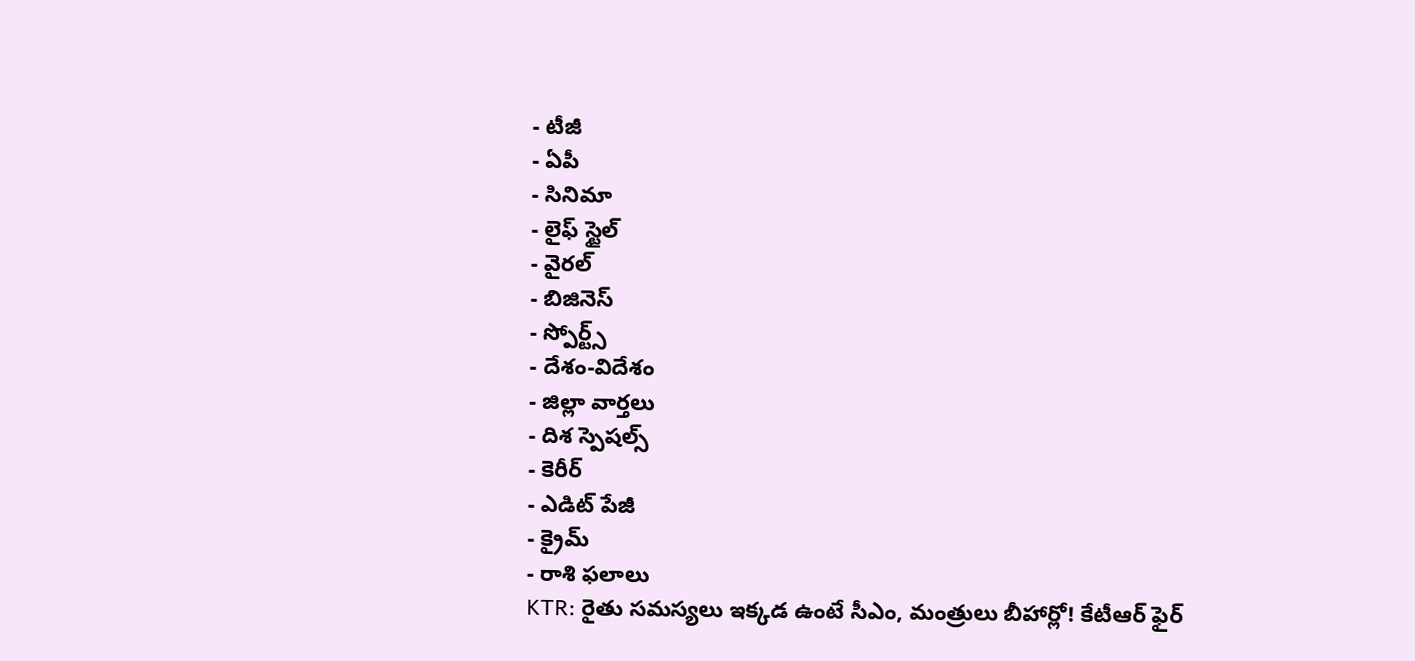- టీజీ
- ఏపీ
- సినిమా
- లైఫ్ స్టైల్
- వైరల్
- బిజినెస్
- స్పోర్ట్స్
- దేశం-విదేశం
- జిల్లా వార్తలు
- దిశ స్పెషల్స్
- కెరీర్
- ఎడిట్ పేజీ
- క్రైమ్
- రాశి ఫలాలు
KTR: రైతు సమస్యలు ఇక్కడ ఉంటే సీఎం, మంత్రులు బీహార్లో! కేటీఆర్ ఫైర్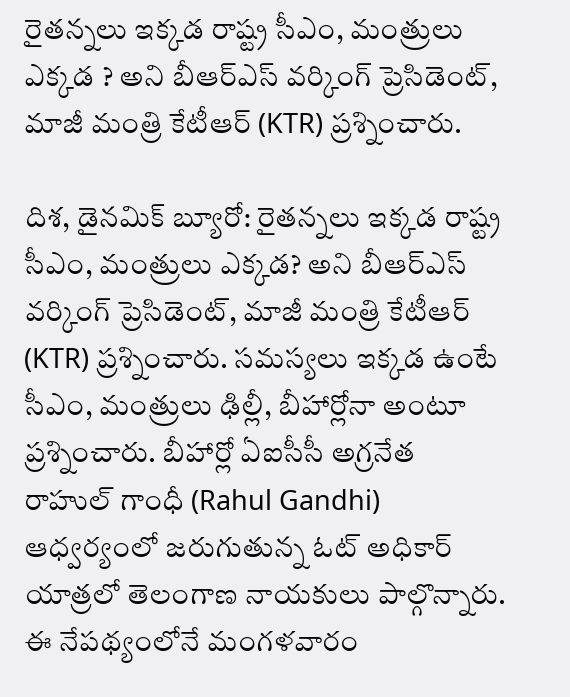రైతన్నలు ఇక్కడ రాష్ట్ర సీఎం, మంత్రులు ఎక్కడ ? అని బీఆర్ఎస్ వర్కింగ్ ప్రెసిడెంట్, మాజీ మంత్రి కేటీఆర్ (KTR) ప్రశ్నించారు.

దిశ, డైనమిక్ బ్యూరో: రైతన్నలు ఇక్కడ రాష్ట్ర సీఎం, మంత్రులు ఎక్కడ? అని బీఆర్ఎస్ వర్కింగ్ ప్రెసిడెంట్, మాజీ మంత్రి కేటీఆర్ (KTR) ప్రశ్నించారు. సమస్యలు ఇక్కడ ఉంటే సీఎం, మంత్రులు ఢిల్లీ, బీహార్లోనా అంటూ ప్రశ్నించారు. బీహార్లో ఏఐసీసీ అగ్రనేత రాహుల్ గాంధీ (Rahul Gandhi) ఆధ్వర్యంలో జరుగుతున్న ఓట్ అధికార్ యాత్రలో తెలంగాణ నాయకులు పాల్గొన్నారు. ఈ నేపథ్యంలోనే మంగళవారం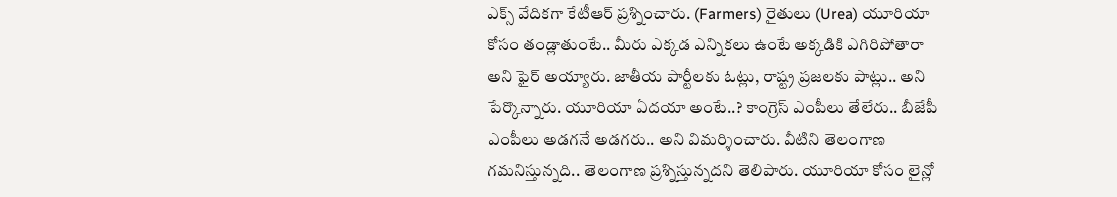ఎక్స్ వేదికగా కేటీఆర్ ప్రశ్నించారు. (Farmers) రైతులు (Urea) యూరియా కోసం తండ్లాతుంటే.. మీరు ఎక్కడ ఎన్నికలు ఉంటే అక్కడికి ఎగిరిపోతారా అని ఫైర్ అయ్యారు. జాతీయ పార్టీలకు ఓట్లు, రాష్ట్ర ప్రజలకు పాట్లు.. అని పేర్కొన్నారు. యూరియా ఏదయా అంటే..? కాంగ్రెస్ ఎంపీలు తేలేరు.. బీజేపీ ఎంపీలు అడగనే అడగరు.. అని విమర్శించారు. వీటిని తెలంగాణ గమనిస్తున్నది.. తెలంగాణ ప్రశ్నిస్తున్నదని తెలిపారు. యూరియా కోసం లైన్లో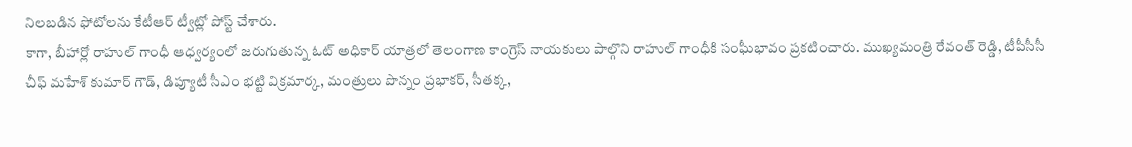నిలబడిన ఫోటోలను కేటీఆర్ ట్వీట్లో పోస్ట్ చేశారు.
కాగా, బీహార్లో రాహుల్ గాంధీ ఆధ్వర్యంలో జరుగుతున్న ఓట్ అధికార్ యాత్రలో తెలంగాణ కాంగ్రెస్ నాయకులు పాల్గొని రాహుల్ గాంధీకి సంఘీభావం ప్రకటించారు. ముఖ్యమంత్రి రేవంత్ రెడ్డి, టీపీసీసీ చీఫ్ మహేశ్ కుమార్ గౌడ్, డిప్యూటీ సీఎం భట్టి విక్రమార్క, మంత్రులు పొన్నం ప్రభాకర్, సీతక్క,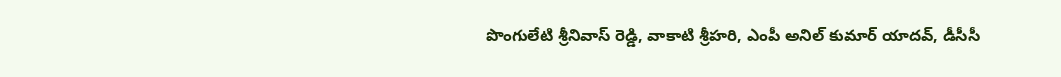పొంగులేటి శ్రీనివాస్ రెడ్డి, వాకాటి శ్రీహరి, ఎంపీ అనిల్ కుమార్ యాదవ్, డీసీసీ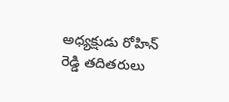అధ్యక్షుడు రోహిన్ రెడ్డి తదితరులు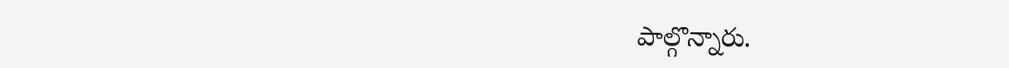పాల్గొన్నారు.